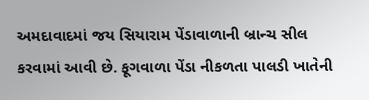અમદાવાદમાં જય સિયારામ પેંડાવાળાની બ્રાન્ચ સીલ કરવામાં આવી છે. ફૂગવાળા પેંડા નીકળતા પાલડી ખાતેની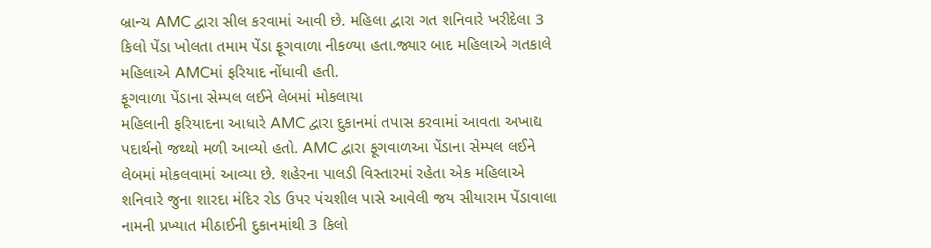બ્રાન્ચ AMC દ્વારા સીલ કરવામાં આવી છે. મહિલા દ્વારા ગત શનિવારે ખરીદેલા 3 કિલો પેંડા ખોલતા તમામ પેંડા ફૂગવાળા નીકળ્યા હતા.જ્યાર બાદ મહિલાએ ગતકાલે મહિલાએ AMCમાં ફરિયાદ નોંધાવી હતી.
ફૂગવાળા પેંડાના સેમ્પલ લઈને લેબમાં મોકલાયા
મહિલાની ફરિયાદના આધારે AMC દ્વારા દુકાનમાં તપાસ કરવામાં આવતા અખાદ્ય પદાર્થનો જથ્થો મળી આવ્યો હતો. AMC દ્વારા ફૂગવાળઆ પેંડાના સેમ્પલ લઈને લેબમાં મોકલવામાં આવ્યા છે. શહેરના પાલડી વિસ્તારમાં રહેતા એક મહિલાએ શનિવારે જુના શારદા મંદિર રોડ ઉપર પંચશીલ પાસે આવેલી જય સીયારામ પેંડાવાલા નામની પ્રખ્યાત મીઠાઈની દુકાનમાંથી 3 કિલો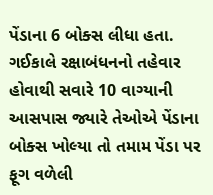પેંડાના 6 બોક્સ લીધા હતા. ગઈકાલે રક્ષાબંધનનો તહેવાર હોવાથી સવારે 10 વાગ્યાની આસપાસ જ્યારે તેઓએ પેંડાના બોક્સ ખોલ્યા તો તમામ પેંડા પર ફૂગ વળેલી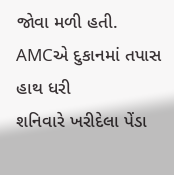જોવા મળી હતી.
AMCએ દુકાનમાં તપાસ હાથ ધરી
શનિવારે ખરીદેલા પેંડા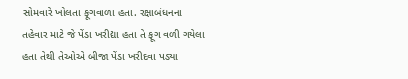સોમવારે ખોલતા ફૂગવાળા હતા. રક્ષાબંધનના તહેવાર માટે જે પેંડા ખરીદ્યા હતા તે ફૂગ વળી ગયેલા હતા તેથી તેઓએ બીજા પેંડા ખરીદવા પડ્યા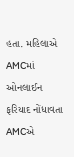હતા. મહિલાએ AMCમાં ઓનલાઈન ફરિયાદ નોંધાવતા AMCએ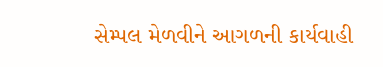સેમ્પલ મેળવીને આગળની કાર્યવાહી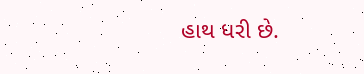હાથ ધરી છે.